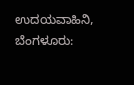ಉದಯವಾಹಿನಿ, ಬೆಂಗಳೂರು: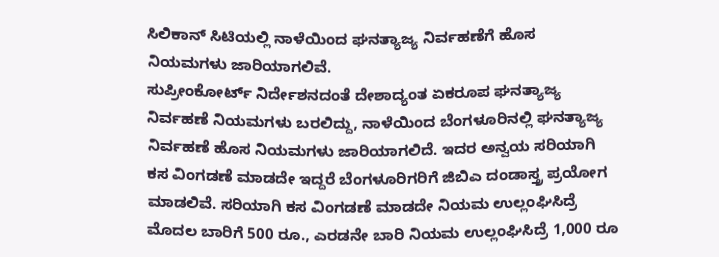ಸಿಲಿಕಾನ್ ಸಿಟಿಯಲ್ಲಿ ನಾಳೆಯಿಂದ ಘನತ್ಯಾಜ್ಯ ನಿರ್ವಹಣೆಗೆ ಹೊಸ ನಿಯಮಗಳು ಜಾರಿಯಾಗಲಿವೆ.
ಸುಪ್ರೀಂಕೋರ್ಟ್ ನಿರ್ದೇಶನದಂತೆ ದೇಶಾದ್ಯಂತ ಏಕರೂಪ ಘನತ್ಯಾಜ್ಯ ನಿರ್ವಹಣೆ ನಿಯಮಗಳು ಬರಲಿದ್ದು, ನಾಳೆಯಿಂದ ಬೆಂಗಳೂರಿನಲ್ಲಿ ಘನತ್ಯಾಜ್ಯ ನಿರ್ವಹಣೆ ಹೊಸ ನಿಯಮಗಳು ಜಾರಿಯಾಗಲಿದೆ. ಇದರ ಅನ್ವಯ ಸರಿಯಾಗಿ ಕಸ ವಿಂಗಡಣೆ ಮಾಡದೇ ಇದ್ದರೆ ಬೆಂಗಳೂರಿಗರಿಗೆ ಜಿಬಿಎ ದಂಡಾಸ್ತ್ರ ಪ್ರಯೋಗ ಮಾಡಲಿವೆ. ಸರಿಯಾಗಿ ಕಸ ವಿಂಗಡಣೆ ಮಾಡದೇ ನಿಯಮ ಉಲ್ಲಂಘಿಸಿದ್ರೆ ಮೊದಲ ಬಾರಿಗೆ 500 ರೂ., ಎರಡನೇ ಬಾರಿ ನಿಯಮ ಉಲ್ಲಂಘಿಸಿದ್ರೆ 1,000 ರೂ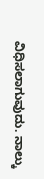ವಿಧಿಸಲಾಗುವುದು. ನಾಲ್ಕು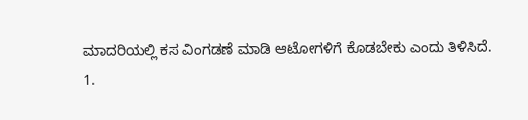ಮಾದರಿಯಲ್ಲಿ ಕಸ ವಿಂಗಡಣೆ ಮಾಡಿ ಆಟೋಗಳಿಗೆ ಕೊಡಬೇಕು ಎಂದು ತಿಳಿಸಿದೆ.
1.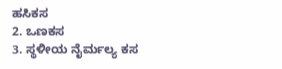ಹಸಿಕಸ
2. ಒಣಕಸ
3. ಸ್ಥಳೀಯ ನೈರ್ಮಲ್ಯ ಕಸ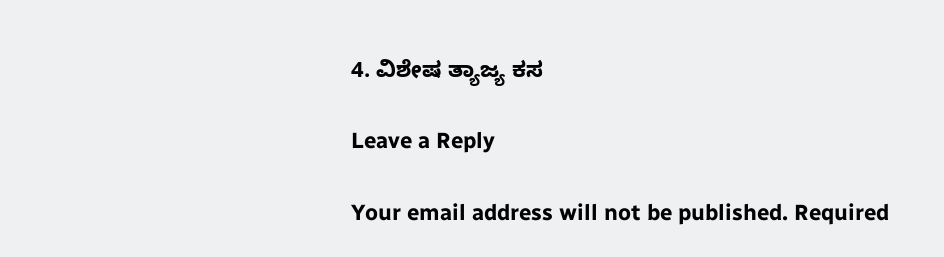4. ವಿಶೇಷ ತ್ಯಾಜ್ಯ ಕಸ

Leave a Reply

Your email address will not be published. Required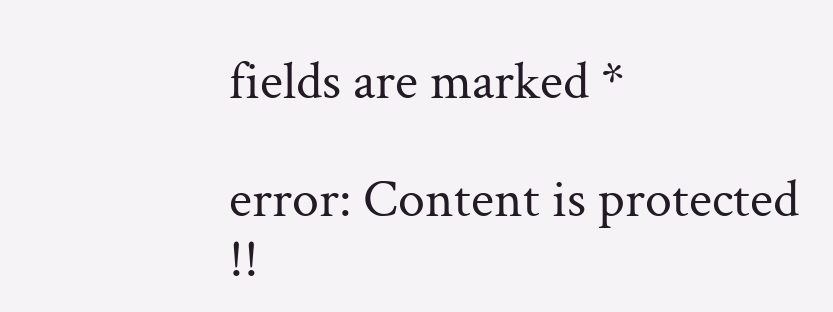fields are marked *

error: Content is protected !!